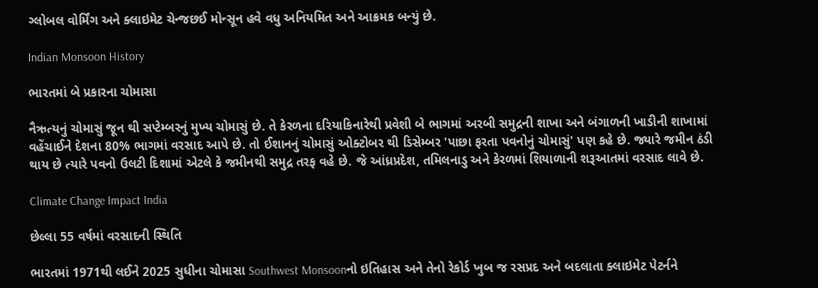ગ્લોબલ વોર્મિંગ અને ક્લાઇમેટ ચેન્જછઈ મોન્સૂન હવે વધુ અનિયમિત અને આક્રમક બન્યું છે.

Indian Monsoon History

ભારતમાં બે પ્રકારના ચોમાસા

નૈઋત્યનું ચોમાસું જૂન થી સપ્ટેમ્બરનું મુખ્ય ચોમાસું છે. તે કેરળના દરિયાકિનારેથી પ્રવેશી બે ભાગમાં અરબી સમુદ્રની શાખા અને બંગાળની ખાડીની શાખામાં વહેંચાઈને દેશના 80% ભાગમાં વરસાદ આપે છે. તો ઈશાનનું ચોમાસું ઓક્ટોબર થી ડિસેમ્બર 'પાછા ફરતા પવનોનું ચોમાસું' પણ કહે છે. જ્યારે જમીન ઠંડી થાય છે ત્યારે પવનો ઉલટી દિશામાં એટલે કે જમીનથી સમુદ્ર તરફ વહે છે. જે આંધ્રપ્રદેશ, તમિલનાડુ અને કેરળમાં શિયાળાની શરૂઆતમાં વરસાદ લાવે છે.

Climate Change Impact India

છેલ્લા 55 વર્ષમાં વરસાદની સ્થિતિ

ભારતમાં 1971થી લઈને 2025 સુધીના ચોમાસા Southwest Monsoonનો ઇતિહાસ અને તેનો રેકોર્ડ ખુબ જ રસપ્રદ અને બદલાતા ક્લાઇમેટ પેટર્નને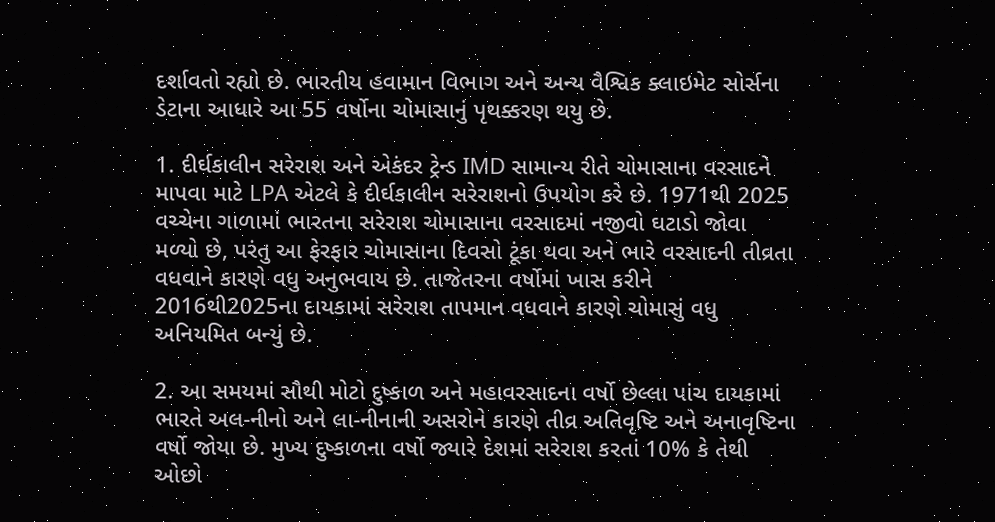દર્શાવતો રહ્યો છે. ભારતીય હવામાન વિભાગ અને અન્ય વૈશ્વિક ક્લાઇમેટ સોર્સના ડેટાના આધારે આ 55 વર્ષોના ચોમાસાનું પૃથક્કરણ થયુ છે.

1. દીર્ઘકાલીન સરેરાશ અને એકંદર ટ્રેન્ડ IMD સામાન્ય રીતે ચોમાસાના વરસાદને માપવા માટે LPA એટલે કે દીર્ઘકાલીન સરેરાશનો ઉપયોગ કરે છે. 1971થી 2025 વચ્ચેના ગાળામાં ભારતના સરેરાશ ચોમાસાના વરસાદમાં નજીવો ઘટાડો જોવા મળ્યો છે, પરંતુ આ ફેરફાર ચોમાસાના દિવસો ટૂંકા થવા અને ભારે વરસાદની તીવ્રતા વધવાને કારણે વધુ અનુભવાય છે. તાજેતરના વર્ષોમાં ખાસ કરીને 2016થી2025ના દાયકામાં સરેરાશ તાપમાન વધવાને કારણે ચોમાસું વધુ અનિયમિત બન્યું છે.

2. આ સમયમાં સૌથી મોટો દુષ્કાળ અને મહાવરસાદના વર્ષો છેલ્લા પાંચ દાયકામાં ભારતે અલ-નીનો અને લા-નીનાની અસરોને કારણે તીવ્ર અતિવૃષ્ટિ અને અનાવૃષ્ટિના વર્ષો જોયા છે. મુખ્ય દુષ્કાળના વર્ષો જ્યારે દેશમાં સરેરાશ કરતાં 10% કે તેથી ઓછો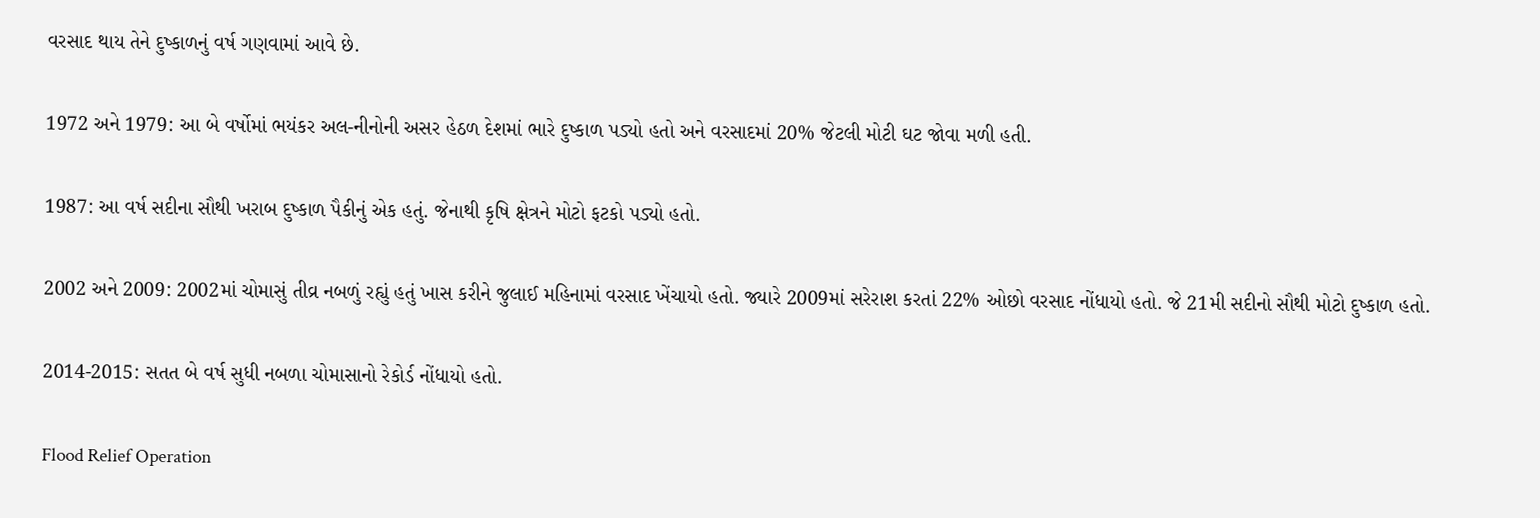વરસાદ થાય તેને દુષ્કાળનું વર્ષ ગણવામાં આવે છે.

1972 અને 1979: આ બે વર્ષોમાં ભયંકર અલ-નીનોની અસર હેઠળ દેશમાં ભારે દુષ્કાળ પડ્યો હતો અને વરસાદમાં 20% જેટલી મોટી ઘટ જોવા મળી હતી.

1987: આ વર્ષ સદીના સૌથી ખરાબ દુષ્કાળ પૈકીનું એક હતું. જેનાથી કૃષિ ક્ષેત્રને મોટો ફટકો પડ્યો હતો.

2002 અને 2009: 2002માં ચોમાસું તીવ્ર નબળું રહ્યું હતું ખાસ કરીને જુલાઈ મહિનામાં વરસાદ ખેંચાયો હતો. જ્યારે 2009માં સરેરાશ કરતાં 22% ઓછો વરસાદ નોંધાયો હતો. જે 21મી સદીનો સૌથી મોટો દુષ્કાળ હતો.

2014-2015: સતત બે વર્ષ સુધી નબળા ચોમાસાનો રેકોર્ડ નોંધાયો હતો.

Flood Relief Operation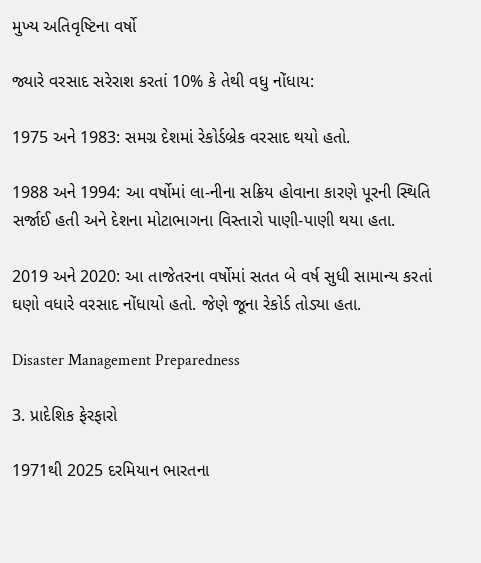મુખ્ય અતિવૃષ્ટિના વર્ષો

જ્યારે વરસાદ સરેરાશ કરતાં 10% કે તેથી વધુ નોંધાય:

1975 અને 1983: સમગ્ર દેશમાં રેકોર્ડબ્રેક વરસાદ થયો હતો.

1988 અને 1994: આ વર્ષોમાં લા-નીના સક્રિય હોવાના કારણે પૂરની સ્થિતિ સર્જાઈ હતી અને દેશના મોટાભાગના વિસ્તારો પાણી-પાણી થયા હતા.

2019 અને 2020: આ તાજેતરના વર્ષોમાં સતત બે વર્ષ સુધી સામાન્ય કરતાં ઘણો વધારે વરસાદ નોંધાયો હતો. જેણે જૂના રેકોર્ડ તોડ્યા હતા.

Disaster Management Preparedness

3. પ્રાદેશિક ફેરફારો

1971થી 2025 દરમિયાન ભારતના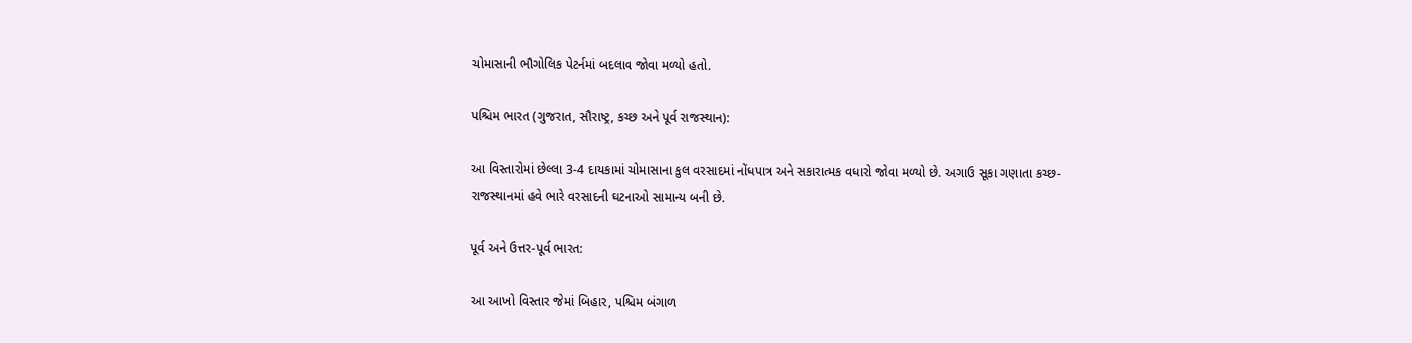ચોમાસાની ભૌગોલિક પેટર્નમાં બદલાવ જોવા મળ્યો હતો.

પશ્ચિમ ભારત (ગુજરાત, સૌરાષ્ટ્ર, કચ્છ અને પૂર્વ રાજસ્થાન):

આ વિસ્તારોમાં છેલ્લા 3-4 દાયકામાં ચોમાસાના કુલ વરસાદમાં નોંધપાત્ર અને સકારાત્મક વધારો જોવા મળ્યો છે. અગાઉ સૂકા ગણાતા કચ્છ-રાજસ્થાનમાં હવે ભારે વરસાદની ઘટનાઓ સામાન્ય બની છે.

પૂર્વ અને ઉત્તર-પૂર્વ ભારત:

આ આખો વિસ્તાર જેમાં બિહાર, પશ્ચિમ બંગાળ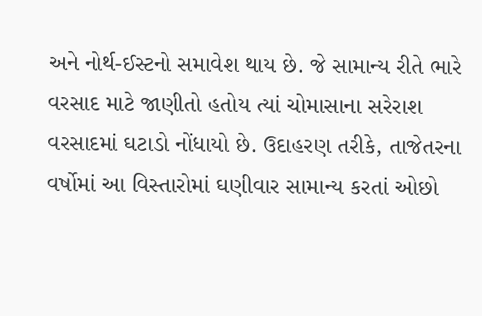અને નોર્થ-ઈસ્ટનો સમાવેશ થાય છે. જે સામાન્ય રીતે ભારે વરસાદ માટે જાણીતો હતોય ત્યાં ચોમાસાના સરેરાશ વરસાદમાં ઘટાડો નોંધાયો છે. ઉદાહરણ તરીકે, તાજેતરના વર્ષોમાં આ વિસ્તારોમાં ઘણીવાર સામાન્ય કરતાં ઓછો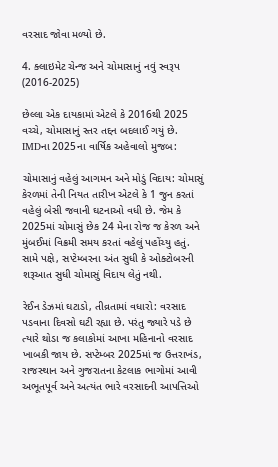વરસાદ જોવા મળ્યો છે.

4. ક્લાઇમેટ ચેન્જ અને ચોમાસાનું નવું સ્વરૂપ (2016-2025)

છેલ્લા એક દાયકામાં એટલે કે 2016થી 2025 વચ્ચે, ચોમાસાનું સ્તર તદ્દન બદલાઈ ગયું છે. IMDના 2025ના વાર્ષિક અહેવાલો મુજબ:

ચોમાસાનું વહેલું આગમન અને મોડું વિદાય: ચોમાસું કેરળમાં તેની નિયત તારીખ એટલે કે 1 જુન કરતાં વહેલું બેસી જવાની ઘટનાઓ વધી છે. જેમ કે 2025માં ચોમાસું છેક 24 મેના રોજ જ કેરળ અને મુંબઈમાં વિક્રમી સમય કરતાં વહેલું પહોંચ્યુ હતું. સામે પક્ષે, સપ્ટેમ્બરના અંત સુધી કે ઓક્ટોબરની શરૂઆત સુધી ચોમાસું વિદાય લેતું નથી.

રેઈન ડેઝમાં ઘટાડો, તીવ્રતામાં વધારો: વરસાદ પડવાના દિવસો ઘટી રહ્યા છે. પરંતુ જ્યારે પડે છે ત્યારે થોડા જ કલાકોમાં આખા મહિનાનો વરસાદ ખાબકી જાય છે. સપ્ટેમ્બર 2025માં જ ઉત્તરાખંડ, રાજસ્થાન અને ગુજરાતના કેટલાક ભાગોમાં આવી અભૂતપૂર્વ અને અત્યંત ભારે વરસાદની આપત્તિઓ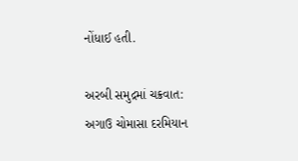નોંધાઈ હતી.

અરબી સમુદ્રમાં ચક્રવાત: અગાઉ ચોમાસા દરમિયાન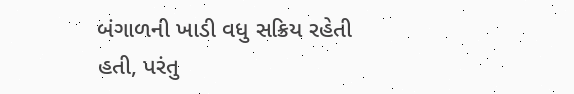બંગાળની ખાડી વધુ સક્રિય રહેતી હતી, પરંતુ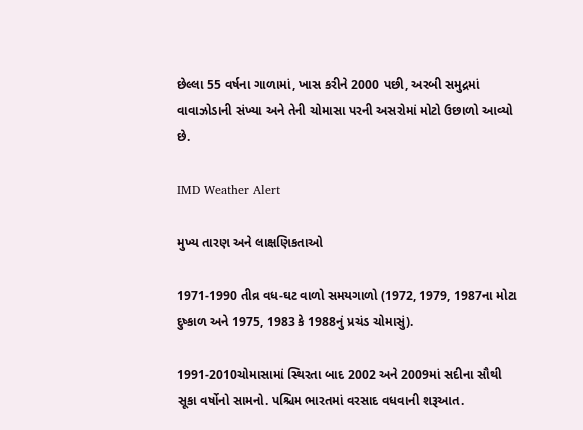છેલ્લા 55 વર્ષના ગાળામાં, ખાસ કરીને 2000 પછી, અરબી સમુદ્રમાં વાવાઝોડાની સંખ્યા અને તેની ચોમાસા પરની અસરોમાં મોટો ઉછાળો આવ્યો છે.

IMD Weather Alert

મુખ્ય તારણ અને લાક્ષણિકતાઓ

1971-1990 તીવ્ર વધ-ઘટ વાળો સમયગાળો (1972, 1979, 1987ના મોટા દુષ્કાળ અને 1975, 1983 કે 1988નું પ્રચંડ ચોમાસું).

1991-2010ચોમાસામાં સ્થિરતા બાદ 2002 અને 2009માં સદીના સૌથી સૂકા વર્ષોનો સામનો. પશ્ચિમ ભારતમાં વરસાદ વધવાની શરૂઆત.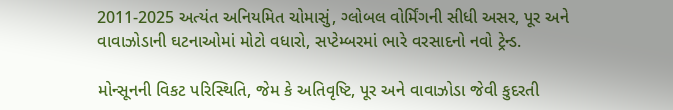2011-2025 અત્યંત અનિયમિત ચોમાસું, ગ્લોબલ વોર્મિંગની સીધી અસર, પૂર અને વાવાઝોડાની ઘટનાઓમાં મોટો વધારો, સપ્ટેમ્બરમાં ભારે વરસાદનો નવો ટ્રેન્ડ.

મોન્સૂનની વિકટ પરિસ્થિતિ, જેમ કે અતિવૃષ્ટિ, પૂર અને વાવાઝોડા જેવી કુદરતી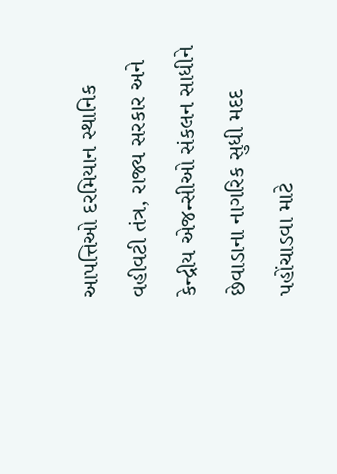આપત્તિઓ દરમિયાન સ્થાનિક વહીવટી તંત્ર, રાજ્ય સરકાર અને કેન્દ્રીય એજન્સીઓ સંકલન સાધીને છેવાડાના નાગરિક સુધી મદદ પહોંચાડવા માટે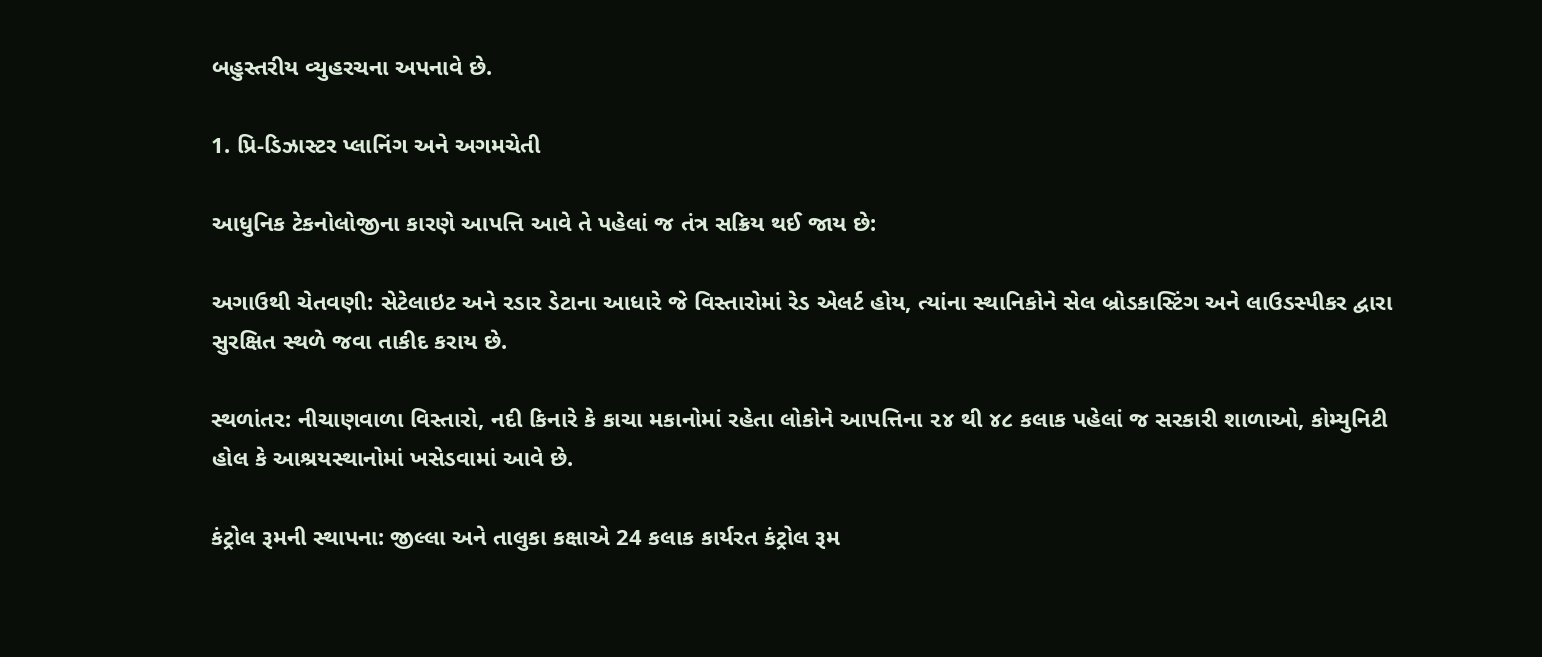બહુસ્તરીય વ્યુહરચના અપનાવે છે.

1. પ્રિ-ડિઝાસ્ટર પ્લાનિંગ અને અગમચેતી

આધુનિક ટેકનોલોજીના કારણે આપત્તિ આવે તે પહેલાં જ તંત્ર સક્રિય થઈ જાય છે:

અગાઉથી ચેતવણી: સેટેલાઇટ અને રડાર ડેટાના આધારે જે વિસ્તારોમાં રેડ એલર્ટ હોય, ત્યાંના સ્થાનિકોને સેલ બ્રોડકાસ્ટિંગ અને લાઉડસ્પીકર દ્વારા સુરક્ષિત સ્થળે જવા તાકીદ કરાય છે.

સ્થળાંતર: નીચાણવાળા વિસ્તારો, નદી કિનારે કે કાચા મકાનોમાં રહેતા લોકોને આપત્તિના ૨૪ થી ૪૮ કલાક પહેલાં જ સરકારી શાળાઓ, કોમ્યુનિટી હોલ કે આશ્રયસ્થાનોમાં ખસેડવામાં આવે છે.

કંટ્રોલ રૂમની સ્થાપના: જીલ્લા અને તાલુકા કક્ષાએ 24 કલાક કાર્યરત કંટ્રોલ રૂમ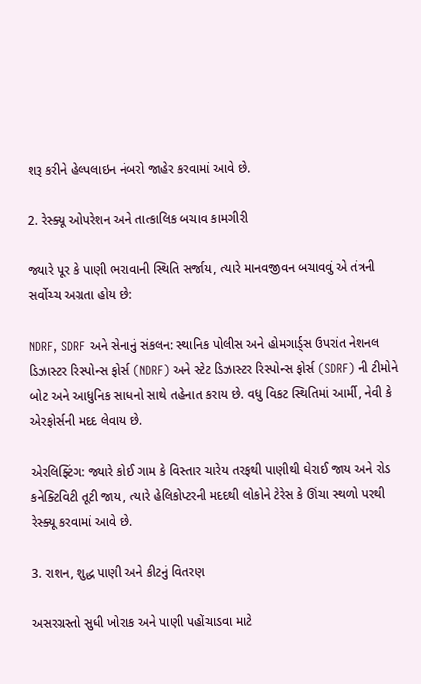શરૂ કરીને હેલ્પલાઇન નંબરો જાહેર કરવામાં આવે છે.

2. રેસ્ક્યૂ ઓપરેશન અને તાત્કાલિક બચાવ કામગીરી

જ્યારે પૂર કે પાણી ભરાવાની સ્થિતિ સર્જાય, ત્યારે માનવજીવન બચાવવું એ તંત્રની સર્વોચ્ચ અગ્રતા હોય છે:

NDRF, SDRF અને સેનાનું સંકલન: સ્થાનિક પોલીસ અને હોમગાર્ડ્સ ઉપરાંત નેશનલ ડિઝાસ્ટર રિસ્પોન્સ ફોર્સ (NDRF) અને સ્ટેટ ડિઝાસ્ટર રિસ્પોન્સ ફોર્સ (SDRF) ની ટીમોને બોટ અને આધુનિક સાધનો સાથે તહેનાત કરાય છે. વધુ વિકટ સ્થિતિમાં આર્મી, નેવી કે એરફોર્સની મદદ લેવાય છે.

એરલિફ્ટિંગ: જ્યારે કોઈ ગામ કે વિસ્તાર ચારેય તરફથી પાણીથી ઘેરાઈ જાય અને રોડ કનેક્ટિવિટી તૂટી જાય, ત્યારે હેલિકોપ્ટરની મદદથી લોકોને ટેરેસ કે ઊંચા સ્થળો પરથી રેસ્ક્યૂ કરવામાં આવે છે.

3. રાશન, શુદ્ધ પાણી અને કીટનું વિતરણ

અસરગ્રસ્તો સુધી ખોરાક અને પાણી પહોંચાડવા માટે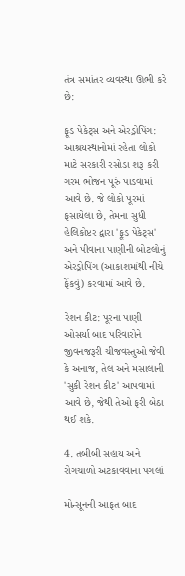તંત્ર સમાંતર વ્યવસ્થા ઊભી કરે છે:

ફૂડ પેકેટ્સ અને એરડ્રોપિંગ: આશ્રયસ્થાનોમાં રહેતા લોકો માટે સરકારી રસોડા શરૂ કરી ગરમ ભોજન પૂરું પાડવામાં આવે છે. જે લોકો પૂરમાં ફસાયેલા છે, તેમના સુધી હેલિકોપ્ટર દ્વારા 'ફૂડ પેકેટ્સ' અને પીવાના પાણીની બોટલોનું એરડ્રોપિંગ (આકાશમાંથી નીચે ફેંકવું) કરવામાં આવે છે.

રેશન કીટ: પૂરના પાણી ઓસર્યા બાદ પરિવારોને જીવનજરૂરી ચીજવસ્તુઓ જેવી કે અનાજ, તેલ અને મસાલાની 'સુકી રેશન કીટ' આપવામાં આવે છે, જેથી તેઓ ફરી બેઠા થઈ શકે.

4. તબીબી સહાય અને રોગચાળો અટકાવવાના પગલાં

મોન્સૂનની આફત બાદ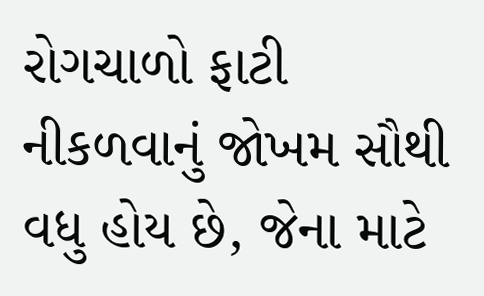રોગચાળો ફાટી નીકળવાનું જોખમ સૌથી વધુ હોય છે, જેના માટે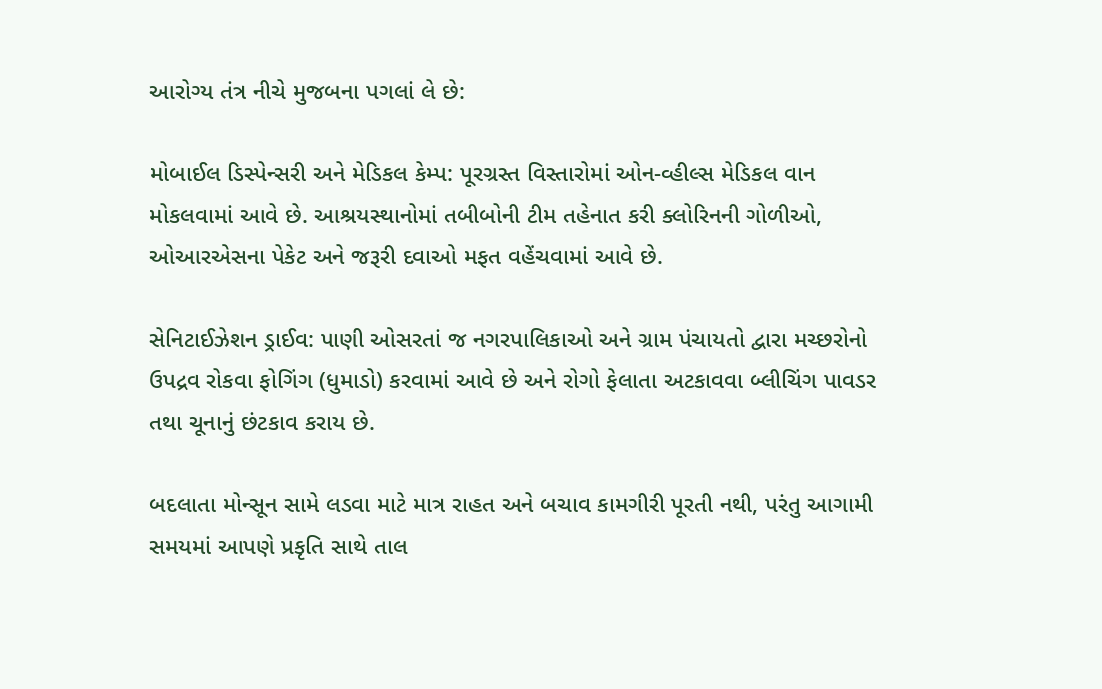આરોગ્ય તંત્ર નીચે મુજબના પગલાં લે છે:

મોબાઈલ ડિસ્પેન્સરી અને મેડિકલ કેમ્પ: પૂરગ્રસ્ત વિસ્તારોમાં ઓન-વ્હીલ્સ મેડિકલ વાન મોકલવામાં આવે છે. આશ્રયસ્થાનોમાં તબીબોની ટીમ તહેનાત કરી ક્લોરિનની ગોળીઓ, ઓઆરએસના પેકેટ અને જરૂરી દવાઓ મફત વહેંચવામાં આવે છે.

સેનિટાઈઝેશન ડ્રાઈવ: પાણી ઓસરતાં જ નગરપાલિકાઓ અને ગ્રામ પંચાયતો દ્વારા મચ્છરોનો ઉપદ્રવ રોકવા ફોગિંગ (ધુમાડો) કરવામાં આવે છે અને રોગો ફેલાતા અટકાવવા બ્લીચિંગ પાવડર તથા ચૂનાનું છંટકાવ કરાય છે.

બદલાતા મોન્સૂન સામે લડવા માટે માત્ર રાહત અને બચાવ કામગીરી પૂરતી નથી, પરંતુ આગામી સમયમાં આપણે પ્રકૃતિ સાથે તાલ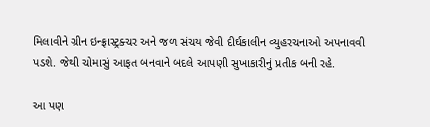મિલાવીને ગ્રીન ઇન્ફ્રાસ્ટ્રક્ચર અને જળ સંચય જેવી દીર્ઘકાલીન વ્યુહરચનાઓ અપનાવવી પડશે. જેથી ચોમાસું આફત બનવાને બદલે આપણી સુખાકારીનું પ્રતીક બની રહે.

આ પણ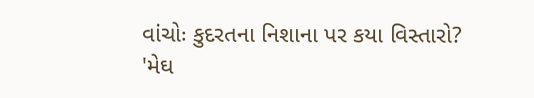વાંચોઃ કુદરતના નિશાના પર કયા વિસ્તારો? 'મેઘ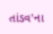તાંડવ'ના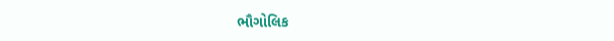ભૌગોલિક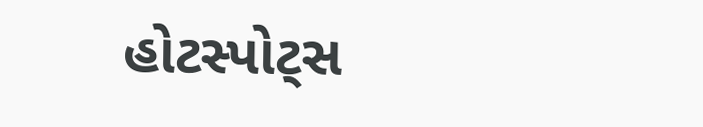હોટસ્પોટ્સ